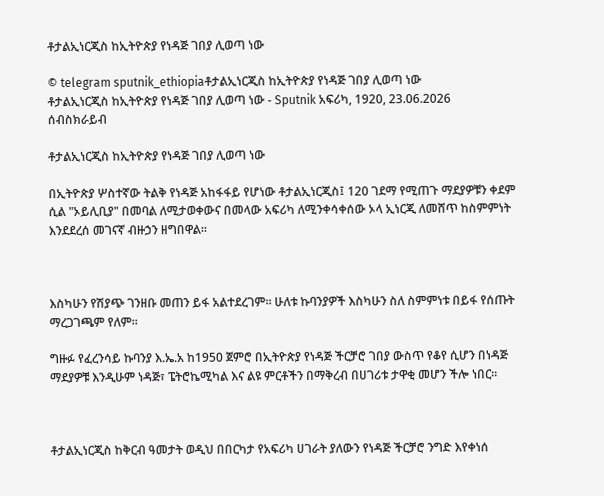ቶታልኢነርጂስ ከኢትዮጵያ የነዳጅ ገበያ ሊወጣ ነው

© telegram sputnik_ethiopiaቶታልኢነርጂስ ከኢትዮጵያ የነዳጅ ገበያ ሊወጣ ነው
ቶታልኢነርጂስ ከኢትዮጵያ የነዳጅ ገበያ ሊወጣ ነው - Sputnik አፍሪካ, 1920, 23.06.2026
ሰብስክራይብ

ቶታልኢነርጂስ ከኢትዮጵያ የነዳጅ ገበያ ሊወጣ ነው

በኢትዮጵያ ሦስተኛው ትልቅ የነዳጅ አከፋፋይ የሆነው ቶታልኢነርጂስ፤ 120 ገደማ የሚጠጉ ማደያዎቹን ቀደም ሲል "ኦይሊቢያ" በመባል ለሚታወቀውና በመላው አፍሪካ ለሚንቀሳቀሰው ኦላ ኢነርጂ ለመሸጥ ከስምምነት እንደደረሰ መገናኛ ብዙኃን ዘግበዋል።



እስካሁን የሽያጭ ገንዘቡ መጠን ይፋ አልተደረገም። ሁለቱ ኩባንያዎች እስካሁን ስለ ስምምነቱ በይፋ የሰጡት ማረጋገጫም የለም።

ግዙፉ የፈረንሳይ ኩባንያ እ.ኤ.አ ከ1950 ጀምሮ በኢትዮጵያ የነዳጅ ችርቻሮ ገበያ ውስጥ የቆየ ሲሆን በነዳጅ ማደያዎቹ እንዲሁም ነዳጅ፣ ፔትሮኬሚካል እና ልዩ ምርቶችን በማቅረብ በሀገሪቱ ታዋቂ መሆን ችሎ ነበር።



ቶታልኢነርጂስ ከቅርብ ዓመታት ወዲህ በበርካታ የአፍሪካ ሀገራት ያለውን የነዳጅ ችርቻሮ ንግድ እየቀነሰ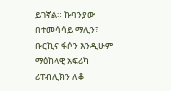ይገኛል። ኩባንያው በተመሳሳይ ማሊን፣ ቡርኪና ፋሶን እንዲሁም ማዕከላዊ አፍሪካ ሪፐብሊክን ለቆ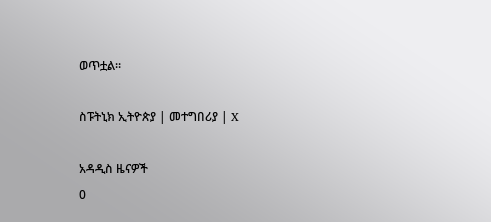ወጥቷል።

ስፑትኒክ ኢትዮጵያ | መተግበሪያ | X

አዳዲስ ዜናዎች
0